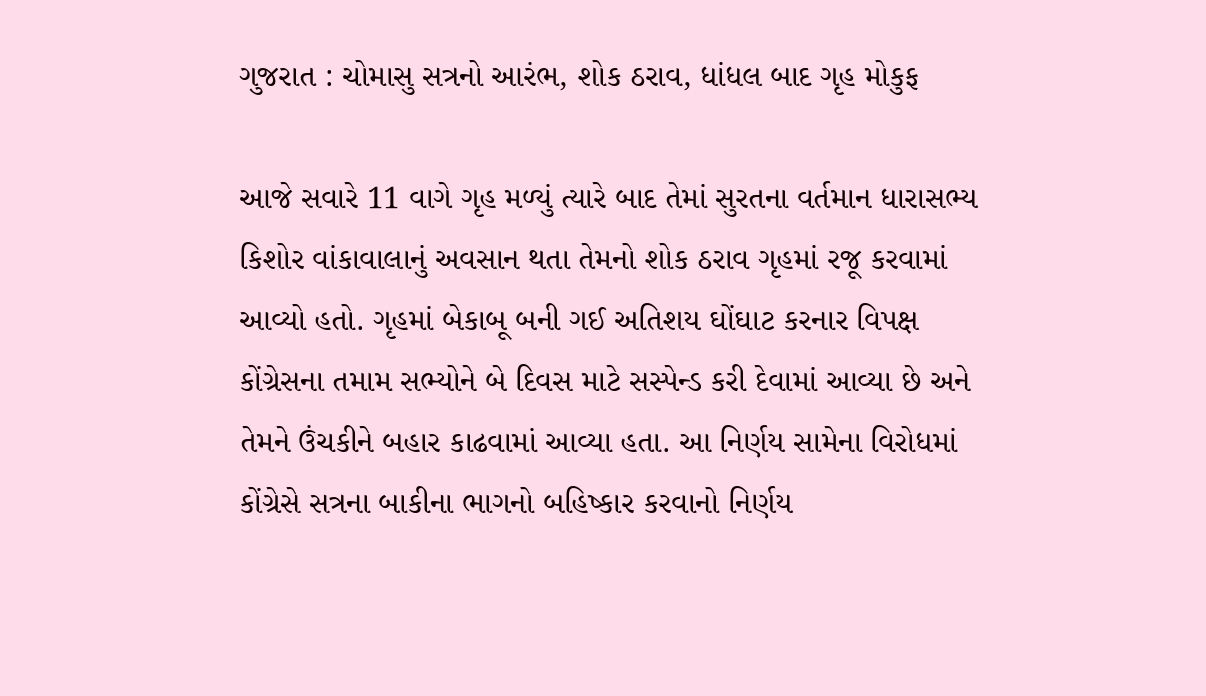ગુજરાત : ચોમાસુ સત્રનો આરંભ, શોક ઠરાવ, ધાંધલ બાદ ગૃહ મોકુફ

આજે સવારે 11 વાગે ગૃહ મળ્યું ત્યારે બાદ તેમાં સુરતના વર્તમાન ધારાસભ્ય કિશોર વાંકાવાલાનું અવસાન થતા તેમનો શોક ઠરાવ ગૃહમાં રજૂ કરવામાં આવ્યો હતો. ગૃહમાં બેકાબૂ બની ગઈ અતિશય ઘોંઘાટ કરનાર વિપક્ષ કોંગ્રેસના તમામ સભ્યોને બે દિવસ માટે સસ્પેન્ડ કરી દેવામાં આવ્યા છે અને તેમને ઉંચકીને બહાર કાઢવામાં આવ્યા હતા. આ નિર્ણય સામેના વિરોધમાં કોંગ્રેસે સત્રના બાકીના ભાગનો બહિષ્કાર કરવાનો નિર્ણય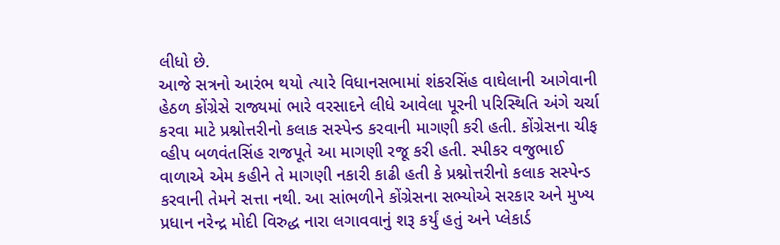લીધો છે.
આજે સત્રનો આરંભ થયો ત્યારે વિધાનસભામાં શંકરસિંહ વાઘેલાની આગેવાની હેઠળ કોંગ્રેસે રાજ્યમાં ભારે વરસાદને લીધે આવેલા પૂરની પરિસ્થિતિ અંગે ચર્ચા કરવા માટે પ્રશ્નોત્તરીનો કલાક સસ્પેન્ડ કરવાની માગણી કરી હતી. કોંગ્રેસના ચીફ વ્હીપ બળવંતસિંહ રાજપૂતે આ માગણી રજૂ કરી હતી. સ્પીકર વજુભાઈ વાળાએ એમ કહીને તે માગણી નકારી કાઢી હતી કે પ્રશ્નોત્તરીનો કલાક સસ્પેન્ડ કરવાની તેમને સત્તા નથી. આ સાંભળીને કોંગ્રેસના સભ્યોએ સરકાર અને મુખ્ય પ્રધાન નરેન્દ્ર મોદી વિરુદ્ધ નારા લગાવવાનું શરૂ કર્યું હતું અને પ્લેકાર્ડ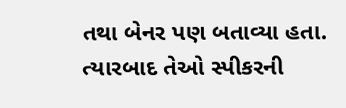તથા બેનર પણ બતાવ્યા હતા.
ત્યારબાદ તેઓ સ્પીકરની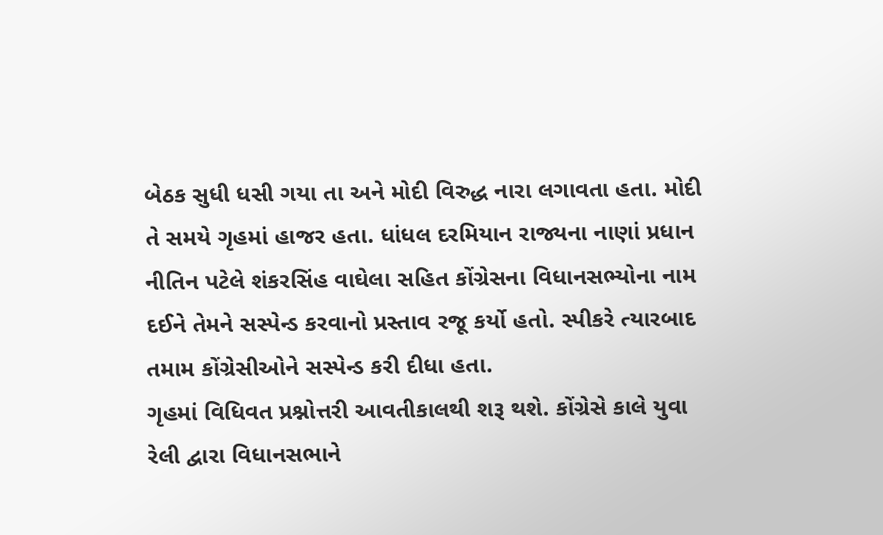બેઠક સુધી ધસી ગયા તા અને મોદી વિરુદ્ધ નારા લગાવતા હતા. મોદી તે સમયે ગૃહમાં હાજર હતા. ધાંધલ દરમિયાન રાજ્યના નાણાં પ્રધાન નીતિન પટેલે શંકરસિંહ વાઘેલા સહિત કોંગ્રેસના વિધાનસભ્યોના નામ દઈને તેમને સસ્પેન્ડ કરવાનો પ્રસ્તાવ રજૂ કર્યો હતો. સ્પીકરે ત્યારબાદ તમામ કોંગ્રેસીઓને સસ્પેન્ડ કરી દીધા હતા.
ગૃહમાં વિધિવત પ્રશ્નોત્તરી આવતીકાલથી શરૂ થશે. કોંગ્રેસે કાલે યુવા રેલી દ્વારા વિધાનસભાને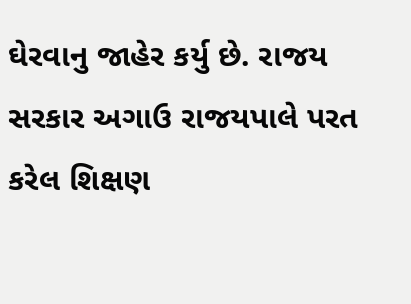ઘેરવાનુ જાહેર કર્યુ છે. રાજય સરકાર અગાઉ રાજયપાલે પરત કરેલ શિક્ષણ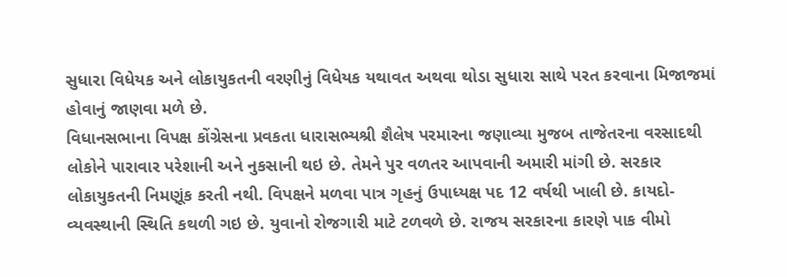સુધારા વિધેયક અને લોકાયુકતની વરણીનું વિધેયક યથાવત અથવા થોડા સુધારા સાથે પરત કરવાના મિજાજમાં હોવાનું જાણવા મળે છે.
વિધાનસભાના વિપક્ષ કોંગ્રેસના પ્રવકતા ધારાસભ્યશ્રી શૈલેષ પરમારના જણાવ્યા મુજબ તાજેતરના વરસાદથી લોકોને પારાવાર પરેશાની અને નુકસાની થઇ છે. તેમને પુર વળતર આપવાની અમારી માંગી છે. સરકાર લોકાયુકતની નિમણૂંક કરતી નથી. વિપક્ષને મળવા પાત્ર ગૃહનું ઉપાધ્યક્ષ પદ 12 વર્ષથી ખાલી છે. કાયદો-વ્યવસ્થાની સ્થિતિ કથળી ગઇ છે. યુવાનો રોજગારી માટે ટળવળે છે. રાજય સરકારના કારણે પાક વીમો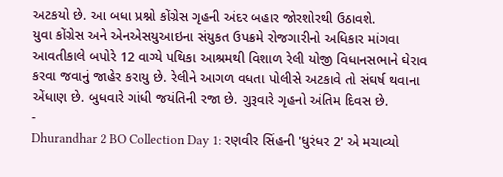અટકયો છે. આ બધા પ્રશ્નો કોંગ્રેસ ગૃહની અંદર બહાર જોરશોરથી ઉઠાવશે.
યુવા કોંગ્રેસ અને એનએસયુઆઇના સંયુકત ઉપક્રમે રોજગારીનો અધિકાર માંગવા આવતીકાલે બપોરે 12 વાગ્યે પથિકા આશ્રમથી વિશાળ રેલી યોજી વિધાનસભાને ઘેરાવ કરવા જવાનું જાહેર કરાયુ છે. રેલીને આગળ વધતા પોલીસે અટકાવે તો સંઘર્ષ થવાના એંધાણ છે. બુધવારે ગાંધી જયંતિની રજા છે. ગુરૂવારે ગૃહનો અંતિમ દિવસ છે.
-
Dhurandhar 2 BO Collection Day 1: રણવીર સિંહની 'ધુરંધર 2' એ મચાવ્યો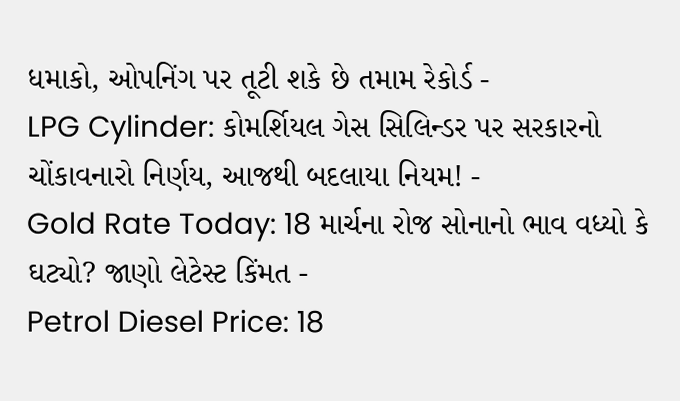ધમાકો, ઓપનિંગ પર તૂટી શકે છે તમામ રેકોર્ડ -
LPG Cylinder: કોમર્શિયલ ગેસ સિલિન્ડર પર સરકારનો ચોંકાવનારો નિર્ણય, આજથી બદલાયા નિયમ! -
Gold Rate Today: 18 માર્ચના રોજ સોનાનો ભાવ વધ્યો કે ઘટ્યો? જાણો લેટેસ્ટ કિંમત -
Petrol Diesel Price: 18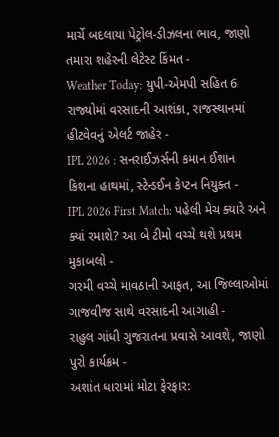માર્ચે બદલાયા પેટ્રોલ-ડીઝલના ભાવ, જાણો તમારા શહેરની લેટેસ્ટ કિંમત -
Weather Today: યુપી-એમપી સહિત 6 રાજ્યોમાં વરસાદની આશંકા, રાજસ્થાનમાં હીટવેવનું એલર્ટ જાહેર -
IPL 2026 : સનરાઈઝર્સની કમાન ઈશાન કિશના હાથમાં, સ્ટેન્ડઈન કેપ્ટન નિયુક્ત -
IPL 2026 First Match: પહેલી મેચ ક્યારે અને ક્યાં રમાશે? આ બે ટીમો વચ્ચે થશે પ્રથમ મુકાબલો -
ગરમી વચ્ચે માવઠાની આફત, આ જિલ્લાઓમાં ગાજવીજ સાથે વરસાદની આગાહી -
રાહુલ ગાંધી ગુજરાતના પ્રવાસે આવશે, જાણો પુરો કાર્યક્રમ -
અશાંત ધારામાં મોટા ફેરફાર: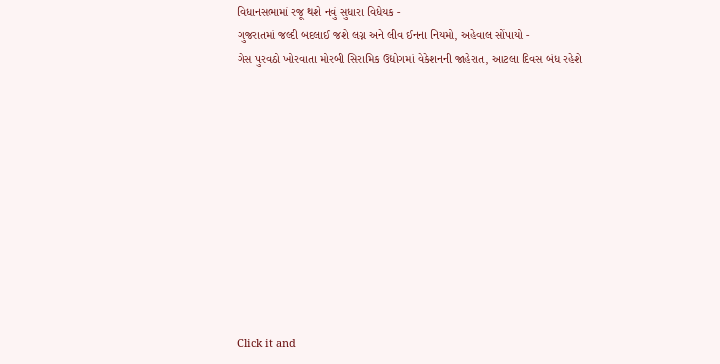વિધાનસભામાં રજૂ થશે નવું સુધારા વિધેયક -
ગુજરાતમાં જલ્દી બદલાઈ જશે લગ્ન અને લીવ ઈનના નિયમો, અહેવાલ સોંપાયો -
ગેસ પુરવઠો ખોરવાતા મોરબી સિરામિક ઉદ્યોગમાં વેકેશનની જાહેરાત, આટલા દિવસ બંધ રહેશે











Click it and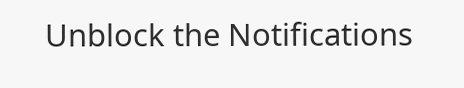Unblock the Notifications